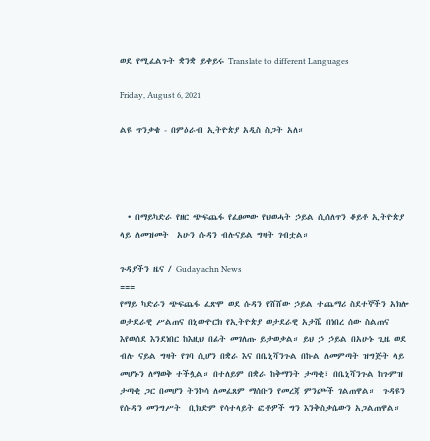ወደ የሚፈልጉት ቋንቋ ይቀይሩ Translate to different Languages

Friday, August 6, 2021

ልዩ ጥንቃቄ - በምዕራብ ኢትዮጵያ አዲስ ስጋት አለ።




  • በማይካድራ የዘር ጭፍጨፋ የፈፀመው የህወሓት ኃይል ሲሰለጥን ቆይቶ ኢትዮጵያ ላይ ለመዝመት  አሁን ሱዳን ብሉናይል ግዛት ገብቷል።

ጉዳያችን ዜና / Gudayachn News
===
የማይ ካድራን ጭፍጨፋ ፈጽሞ ወደ ሱዳን የሸሸው ኃይል ተጨማሪ ስደተኞችን አክሎ ወታደራዊ ሥልጠና በኒውዮርክ የኢትዮጵያ ወታደራዊ አታሼ በነበረ ሰው ስልጠና እየወሰደ እንደነበር ከእዚህ በፊት መገለጡ ይታወቃል። ይህ ኃ ኃይል በአሁኑ ጊዜ ወደ ብሉ ናይል ግዛት የገባ ሲሆን በቋራ እና በቤኒሻንጉል በኩል ለመምጣት ዝግጅት ላይ መሆኑን ለማወቅ ተችሏል። በተለይም በቋራ ከቅማንት ታጣቂ፣ በቤኒሻንጉል ከጉምዝ ታጣቂ ጋር በመሆን ትንኮሳ ለመፈጸም ማሰቡን የመረጃ ምንጮች ገልጠዋል።  ጉዳዩን የሱዳን መንግሥት  ቢክድም የሳተላይት ፎቶዎች ግን እንቅስቃሴውን አጋልጠዋል።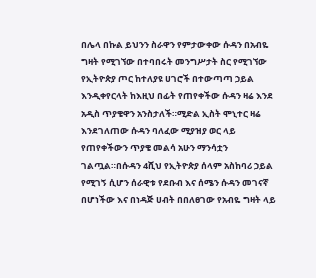በሌላ በኩል ይህንን ስራዋን የምታውቀው ሱዳን በአብዬ ግዛት የሚገኘው በተባበሩት መንግሥታት ስር የሚገኘው የኢትዮጵያ ጦር ከተለያዩ ሀገሮች በተውጣጣ ኃይል እንዲቀየርላት ከእዚህ በፊት የጠየቀችው ሱዳን ዛሬ እንደ አዲስ ጥያቄዋን አንስታለች።ሚድል ኢስት ሞኒተር ዛሬ እንደገለጠው ሱዳን ባለፈው ሚያዝያ ወር ላይ የጠየቀችውን ጥያቄ መልሳ አሁን ማንሳቷን ገልጧል።በሱዳን 4ሺህ የኢትዮጵያ ሰላም አስከባሪ ኃይል የሚገኝ ሲሆን ሰራዊቱ የደቡብ እና ሰሜን ሱዳን መገናኛ በሆነችው እና በነዳጅ ሀብት በበለፀገው የአብዬ ግዛት ላይ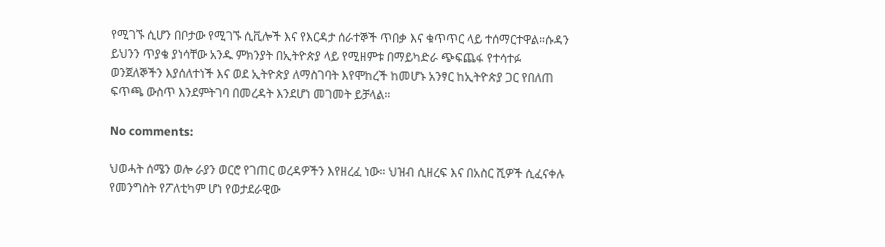የሚገኙ ሲሆን በቦታው የሚገኙ ሲቪሎች እና የእርዳታ ሰራተኞች ጥበቃ እና ቁጥጥር ላይ ተሰማርተዋል።ሱዳን ይህንን ጥያቄ ያነሳቸው አንዱ ምክንያት በኢትዮጵያ ላይ የሚዘምቱ በማይካድራ ጭፍጨፋ የተሳተፉ ወንጀለኞችን እያሰለተነች እና ወደ ኢትዮጵያ ለማስገባት እየሞከረች ከመሆኑ አንፃር ከኢትዮጵያ ጋር የበለጠ ፍጥጫ ውስጥ እንደምትገባ በመረዳት እንደሆነ መገመት ይቻላል።

No comments:

ህወሓት ሰሜን ወሎ ራያን ወርሮ የገጠር ወረዳዎችን እየዘረፈ ነው። ህዝብ ሲዘረፍ እና በአስር ሺዎች ሲፈናቀሉ የመንግስት የፖለቲካም ሆነ የወታደራዊው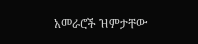አመራሮች ዝምታቸው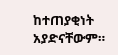ከተጠያቂነት አያድናቸውም።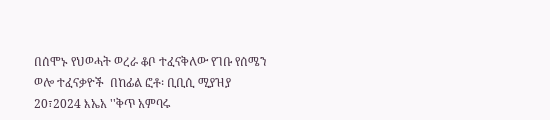በሰሞኑ የህወሓት ወረራ ቆቦ ተፈናቅለው የገቡ የሰሜን ወሎ ተፈናቃዮች  በከፊል ፎቶ፡ ቢቢሲ ሚያዝያ 20፣2024 እኤአ ''ቅጥ አምባሩ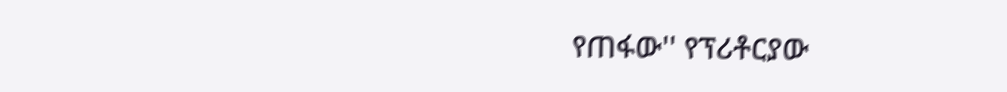የጠፋው'' የፕሪቶርያው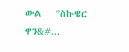ውል   ''ስኩዌር ዋን&#...